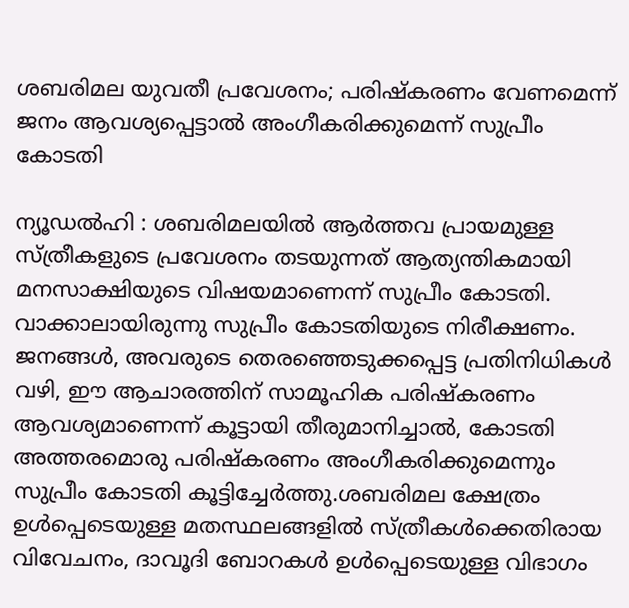ശബരിമല യുവതീ പ്രവേശനം; പരിഷ്‌കരണം വേണമെന്ന് ജനം ആവശ്യപ്പെട്ടാല്‍ അംഗീകരിക്കുമെന്ന് സുപ്രീം കോടതി

ന്യൂഡൽഹി : ശബരിമലയിൽ ആർത്തവ പ്രായമുള്ള സ്ത്രീകളുടെ പ്രവേശനം തടയുന്നത് ആത്യന്തികമായി മനസാക്ഷിയുടെ വിഷയമാണെന്ന് സുപ്രീം കോടതി. വാക്കാലായിരുന്നു സുപ്രീം കോടതിയുടെ നിരീക്ഷണം. ജനങ്ങൾ, അവരുടെ തെരഞ്ഞെടുക്കപ്പെട്ട പ്രതിനിധികൾ വഴി, ഈ ആചാരത്തിന് സാമൂഹിക പരിഷ്‌കരണം ആവശ്യമാണെന്ന് കൂട്ടായി തീരുമാനിച്ചാൽ, കോടതി അത്തരമൊരു പരിഷ്‌കരണം അംഗീകരിക്കുമെന്നും സുപ്രീം കോടതി കൂട്ടിച്ചേർത്തു.ശബരിമല ക്ഷേത്രം ഉൾപ്പെടെയുള്ള മതസ്ഥലങ്ങളിൽ സ്ത്രീകൾക്കെതിരായ വിവേചനം, ദാവൂദി ബോറകൾ ഉൾപ്പെടെയുള്ള വിഭാഗം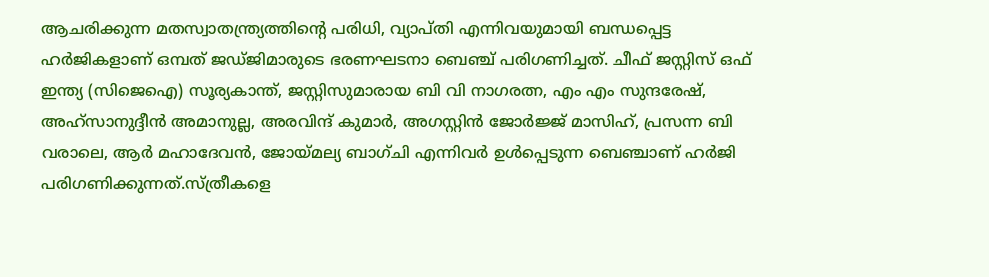ആചരിക്കുന്ന മതസ്വാതന്ത്ര്യത്തിന്‍റെ പരിധി, വ്യാപ്‌തി എന്നിവയുമായി ബന്ധപ്പെട്ട ഹർജികളാണ് ഒമ്പത് ജഡ്‌ജിമാരുടെ ഭരണഘടനാ ബെഞ്ച് പരിഗണിച്ചത്. ചീഫ് ജസ്റ്റിസ് ഒഫ് ഇന്ത്യ (സിജെഐ) സൂര്യകാന്ത്, ജസ്റ്റിസുമാരായ ബി വി നാഗരത്ന, എം എം സുന്ദരേഷ്, അഹ്സാനുദ്ദീൻ അമാനുല്ല, അരവിന്ദ് കുമാർ, അഗസ്റ്റിൻ ജോർജ്ജ് മാസിഹ്, പ്രസന്ന ബി വരാലെ, ആർ മഹാദേവൻ, ജോയ്‌മല്യ ബാഗ്‌ചി എന്നിവർ ഉള്‍പ്പെടുന്ന ബെഞ്ചാണ് ഹർജി പരിഗണിക്കുന്നത്.സ്ത്രീകളെ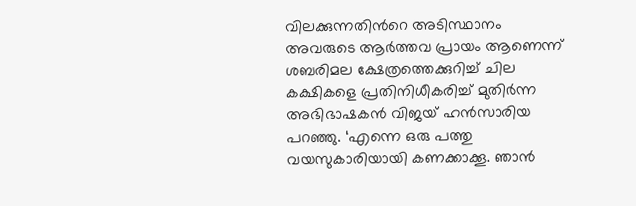വിലക്കുന്നതിന്‍റെ അടിസ്ഥാനം അവരുടെ ആർത്തവ പ്രായം ആണെന്ന് ശബരിമല ക്ഷേത്രത്തെക്കുറിച്ച് ചില കക്ഷികളെ പ്രതിനിധീകരിച്ച് മുതിർന്ന അഭിഭാഷകൻ വിജയ് ഹൻസാരിയ പറഞ്ഞു. ‘എന്നെ ഒരു പത്തു വയസുകാരിയായി കണക്കാക്കൂ. ഞാൻ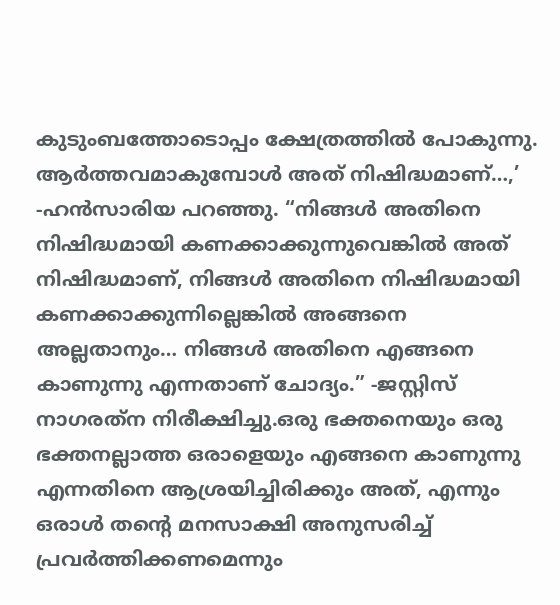കുടുംബത്തോടൊപ്പം ക്ഷേത്രത്തിൽ പോകുന്നു. ആർത്തവമാകുമ്പോള്‍ അത് നിഷിദ്ധമാണ്…,’ -ഹൻസാരിയ പറഞ്ഞു. “നിങ്ങൾ അതിനെ നിഷിദ്ധമായി കണക്കാക്കുന്നുവെങ്കിൽ അത് നിഷിദ്ധമാണ്, നിങ്ങൾ അതിനെ നിഷിദ്ധമായി കണക്കാക്കുന്നില്ലെങ്കിൽ അങ്ങനെ അല്ലതാനും… നിങ്ങൾ അതിനെ എങ്ങനെ കാണുന്നു എന്നതാണ് ചോദ്യം.” -ജസ്റ്റിസ് നാഗരത്‌ന നിരീക്ഷിച്ചു.ഒരു ഭക്തനെയും ഒരു ഭക്തനല്ലാത്ത ഒരാളെയും എങ്ങനെ കാണുന്നു എന്നതിനെ ആശ്രയിച്ചിരിക്കും അത്, എന്നും ഒരാൾ തന്‍റെ മനസാക്ഷി അനുസരിച്ച് പ്രവർത്തിക്കണമെന്നും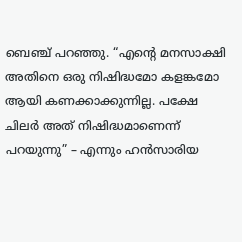ബെഞ്ച് പറഞ്ഞു. “എന്‍റെ മനസാക്ഷി അതിനെ ഒരു നിഷിദ്ധമോ കളങ്കമോ ആയി കണക്കാക്കുന്നില്ല. പക്ഷേ ചിലർ അത് നിഷിദ്ധമാണെന്ന് പറയുന്നു” – എന്നും ഹൻസാരിയ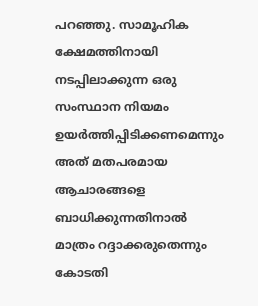പറഞ്ഞു. സാമൂഹിക ക്ഷേമത്തിനായി നടപ്പിലാക്കുന്ന ഒരു സംസ്ഥാന നിയമം ഉയർത്തിപ്പിടിക്കണമെന്നും അത് മതപരമായ ആചാരങ്ങളെ ബാധിക്കുന്നതിനാൽ മാത്രം റദ്ദാക്കരുതെന്നും കോടതി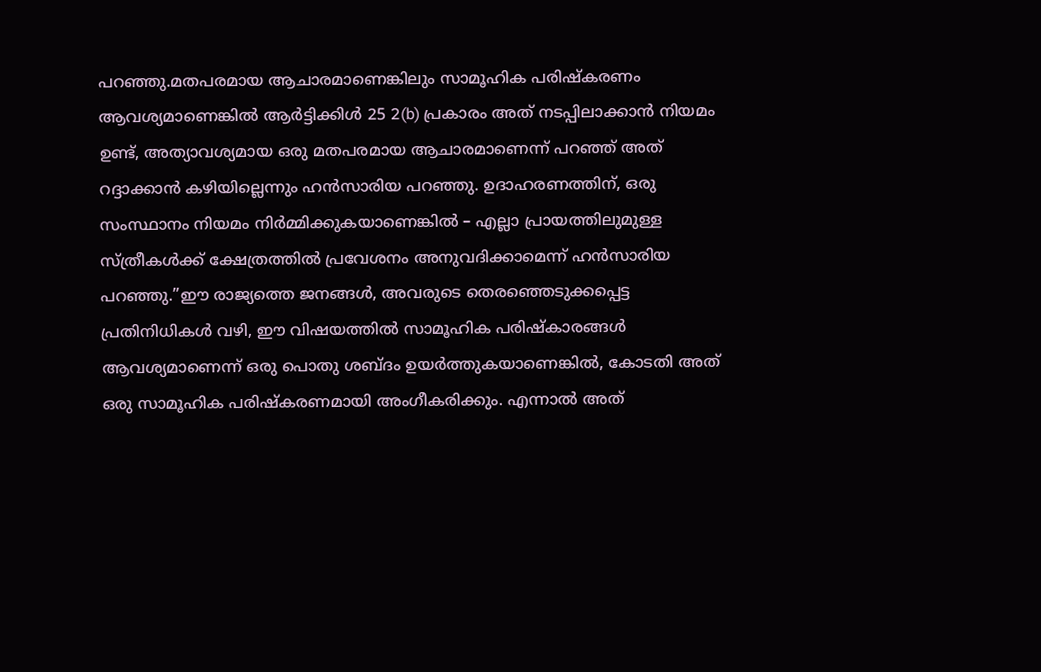പറഞ്ഞു.മതപരമായ ആചാരമാണെങ്കിലും സാമൂഹിക പരിഷ്‌കരണം ആവശ്യമാണെങ്കില്‍ ആർട്ടിക്കിൾ 25 2(b) പ്രകാരം അത് നടപ്പിലാക്കാൻ നിയമം ഉണ്ട്, അത്യാവശ്യമായ ഒരു മതപരമായ ആചാരമാണെന്ന് പറഞ്ഞ് അത് റദ്ദാക്കാൻ കഴിയില്ലെന്നും ഹൻസാരിയ പറഞ്ഞു. ഉദാഹരണത്തിന്, ഒരു സംസ്ഥാനം നിയമം നിർമ്മിക്കുകയാണെങ്കിൽ – എല്ലാ പ്രായത്തിലുമുള്ള സ്ത്രീകൾക്ക് ക്ഷേത്രത്തിൽ പ്രവേശനം അനുവദിക്കാമെന്ന് ഹൻസാരിയ പറഞ്ഞു.”ഈ രാജ്യത്തെ ജനങ്ങൾ, അവരുടെ തെരഞ്ഞെടുക്കപ്പെട്ട പ്രതിനിധികൾ വഴി, ഈ വിഷയത്തിൽ സാമൂഹിക പരിഷ്‌കാരങ്ങൾ ആവശ്യമാണെന്ന് ഒരു പൊതു ശബ്‌ദം ഉയർത്തുകയാണെങ്കിൽ, കോടതി അത് ഒരു സാമൂഹിക പരിഷ്‌കരണമായി അംഗീകരിക്കും. എന്നാൽ അത്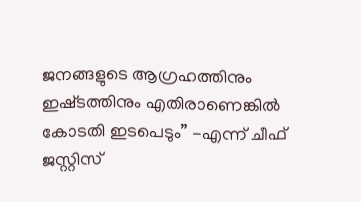ജനങ്ങളുടെ ആഗ്രഹത്തിനും ഇഷ്‌ടത്തിനും എതിരാണെങ്കിൽ കോടതി ഇടപെടും” -എന്ന് ചീഫ് ജസ്റ്റിസ്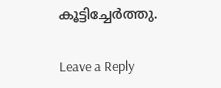കൂട്ടിച്ചേർത്തു.

Leave a Reply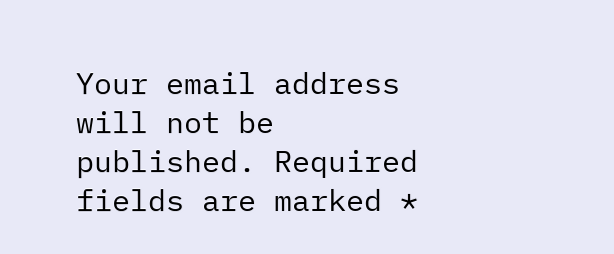Your email address will not be published. Required fields are marked *